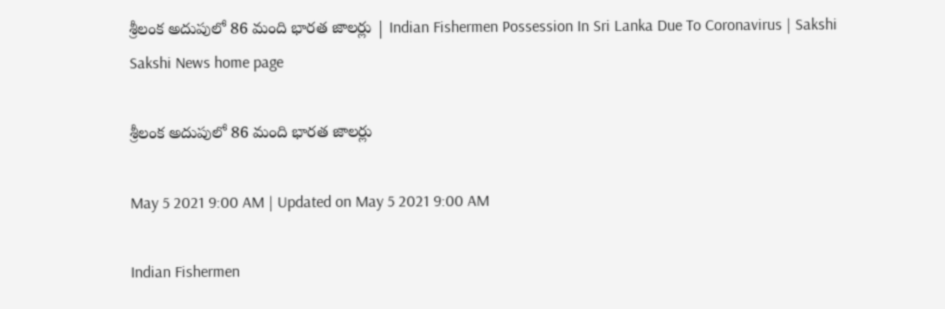శ్రీలంక అదుపులో 86 మంది భారత జాలర్లు | Indian Fishermen Possession In Sri Lanka Due To Coronavirus | Sakshi
Sakshi News home page

శ్రీలంక అదుపులో 86 మంది భారత జాలర్లు

May 5 2021 9:00 AM | Updated on May 5 2021 9:00 AM

Indian Fishermen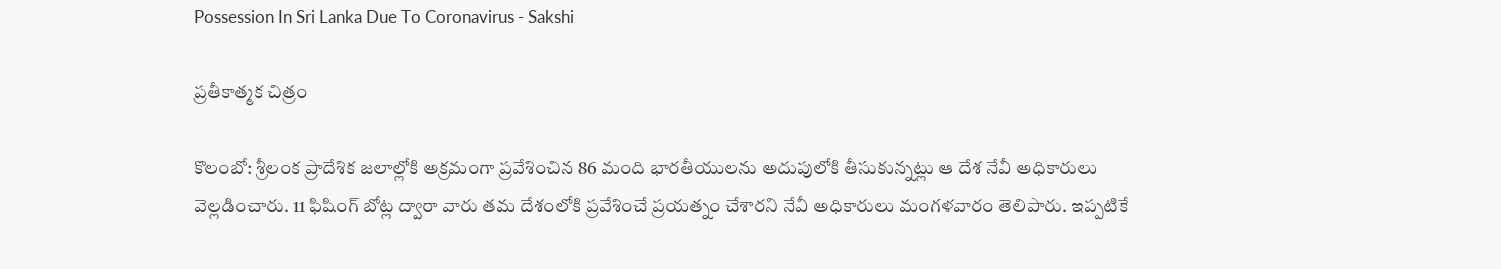Possession In Sri Lanka Due To Coronavirus - Sakshi

ప్రతీకాత్మక చిత్రం

కొలంబో: శ్రీలంక ప్రాదేశిక జలాల్లోకి అక్రమంగా ప్రవేశించిన 86 మంది భారతీయులను అదుపులోకి తీసుకున్నట్లు ఆ దేశ నేవీ అధికారులు వెల్లడించారు. 11 ఫిషింగ్‌ బోట్ల ద్వారా వారు తమ దేశంలోకి ప్రవేశించే ప్రయత్నం చేశారని నేవీ అధికారులు మంగళవారం తెలిపారు. ఇప్పటికే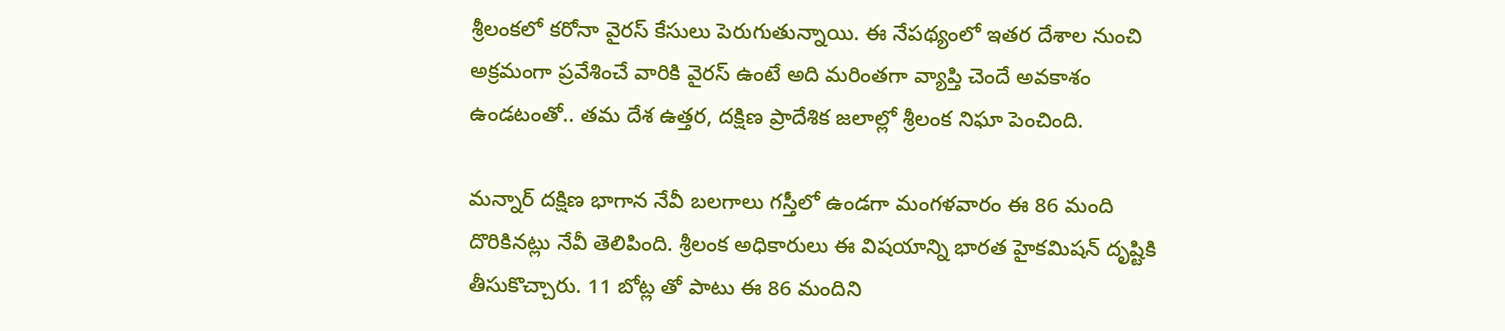శ్రీలంకలో కరోనా వైరస్‌ కేసులు పెరుగుతున్నాయి. ఈ నేపథ్యంలో ఇతర దేశాల నుంచి అక్రమంగా ప్రవేశించే వారికి వైరస్‌ ఉంటే అది మరింతగా వ్యాప్తి చెందే అవకాశం ఉండటంతో.. తమ దేశ ఉత్తర, దక్షిణ ప్రాదేశిక జలాల్లో శ్రీలంక నిఘా పెంచింది.

మన్నార్‌ దక్షిణ భాగాన నేవీ బలగాలు గస్తీలో ఉండగా మంగళవారం ఈ 86 మంది దొరికినట్లు నేవీ తెలిపింది. శ్రీలంక అధికారులు ఈ విషయాన్ని భారత హైకమిషన్‌ దృష్టికి తీసుకొచ్చారు. 11 బోట్ల తో పాటు ఈ 86 మందిని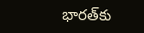భారత్‌కు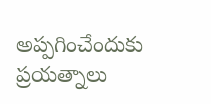అప్పగించేందుకు ప్రయత్నాలు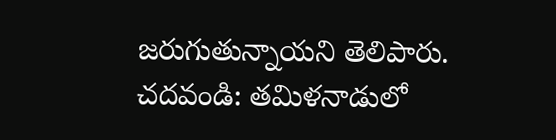జరుగుతున్నాయని తెలిపారు.
చదవండి: తమిళనాడులో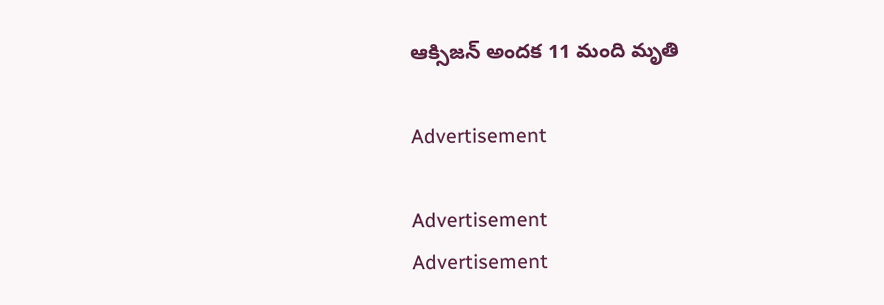ఆక్సిజన్‌ అందక 11 మంది మృతి

Advertisement

Advertisement
Advertisement